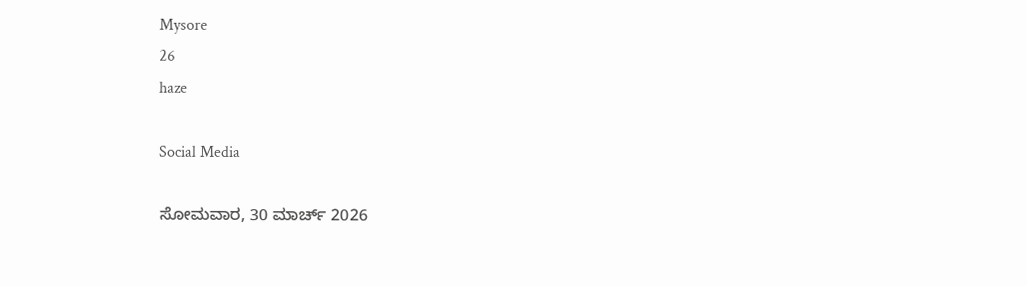Mysore
26
haze

Social Media

ಸೋಮವಾರ, 30 ಮಾರ್ಚ್ 2026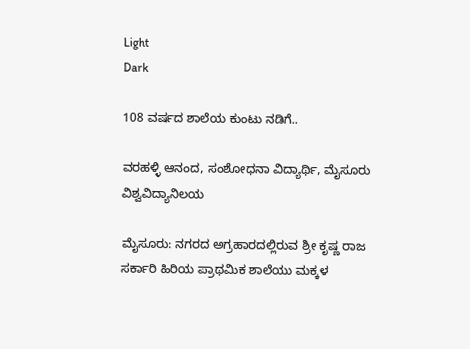Light
Dark

108 ವರ್ಷದ ಶಾಲೆಯ ಕುಂಟು ನಡಿಗೆ..

ವರಹಳ್ಳಿ ಆನಂದ, ಸಂಶೋಧನಾ ವಿದ್ಯಾರ್ಥಿ, ಮೈಸೂರು ವಿಶ್ವವಿದ್ಯಾನಿಲಯ

ಮೈಸೂರು: ನಗರದ ಅಗ್ರಹಾರದಲ್ಲಿರುವ ಶ್ರೀ ಕೃಷ್ಣ ರಾಜ ಸರ್ಕಾರಿ ಹಿರಿಯ ಪ್ರಾಥಮಿಕ ಶಾಲೆಯು ಮಕ್ಕಳ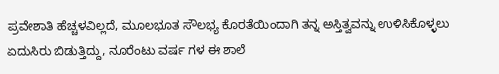ಪ್ರವೇಶಾತಿ ಹೆಚ್ಚಳವಿಲ್ಲದೆ, ಮೂಲಭೂತ ಸೌಲಭ್ಯ ಕೊರತೆಯಿಂದಾಗಿ ತನ್ನ ಅಸ್ತಿತ್ವವನ್ನು ಉಳಿಸಿಕೊಳ್ಳಲು ಏದುಸಿರು ಬಿಡುತ್ತಿದ್ದು, ನೂರೆಂಟು ವರ್ಷ ಗಳ ಈ ಶಾಲೆ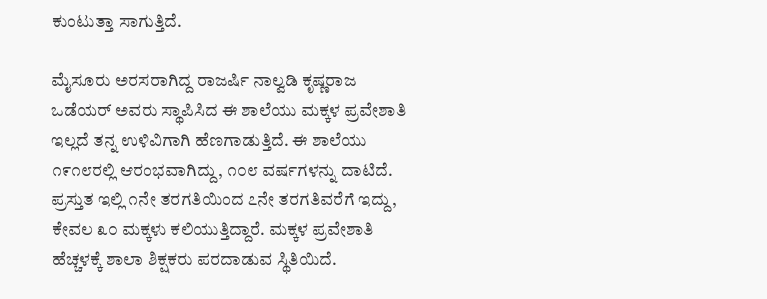ಕುಂಟುತ್ತಾ ಸಾಗುತ್ತಿದೆ.

ಮೈಸೂರು ಅರಸರಾಗಿದ್ದ ರಾಜರ್ಷಿ ನಾಲ್ವಡಿ ಕೃಷ್ಣರಾಜ ಒಡೆಯರ್ ಅವರು ಸ್ಥಾಪಿಸಿದ ಈ ಶಾಲೆಯು ಮಕ್ಕಳ ಪ್ರವೇಶಾತಿ ಇಲ್ಲದೆ ತನ್ನ ಉಳಿವಿಗಾಗಿ ಹೆಣಗಾಡುತ್ತಿದೆ. ಈ ಶಾಲೆಯು ೧೯೧೮ರಲ್ಲಿ ಆರಂಭವಾಗಿದ್ದು, ೧೦೮ ವರ್ಷಗಳನ್ನು ದಾಟಿದೆ. ಪ್ರಸ್ತುತ ಇಲ್ಲಿ ೧ನೇ ತರಗತಿಯಿಂದ ೭ನೇ ತರಗತಿವರೆಗೆ ಇದ್ದು, ಕೇವಲ ೩೦ ಮಕ್ಕಳು ಕಲಿಯುತ್ತಿದ್ದಾರೆ. ಮಕ್ಕಳ ಪ್ರವೇಶಾತಿ ಹೆಚ್ಚಳಕ್ಕೆ ಶಾಲಾ ಶಿಕ್ಷಕರು ಪರದಾಡುವ ಸ್ಥಿತಿಯಿದೆ.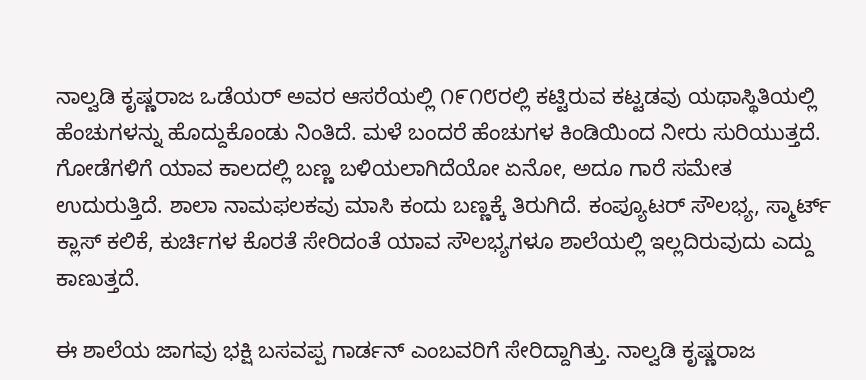ನಾಲ್ವಡಿ ಕೃಷ್ಣರಾಜ ಒಡೆಯರ್ ಅವರ ಆಸರೆಯಲ್ಲಿ ೧೯೧೮ರಲ್ಲಿ ಕಟ್ಟಿರುವ ಕಟ್ಟಡವು ಯಥಾಸ್ಥಿತಿಯಲ್ಲಿ ಹೆಂಚುಗಳನ್ನು ಹೊದ್ದುಕೊಂಡು ನಿಂತಿದೆ. ಮಳೆ ಬಂದರೆ ಹೆಂಚುಗಳ ಕಿಂಡಿಯಿಂದ ನೀರು ಸುರಿಯುತ್ತದೆ. ಗೋಡೆಗಳಿಗೆ ಯಾವ ಕಾಲದಲ್ಲಿ ಬಣ್ಣ ಬಳಿಯಲಾಗಿದೆಯೋ ಏನೋ, ಅದೂ ಗಾರೆ ಸಮೇತ ಉದುರುತ್ತಿದೆ. ಶಾಲಾ ನಾಮಫಲಕವು ಮಾಸಿ ಕಂದು ಬಣ್ಣಕ್ಕೆ ತಿರುಗಿದೆ. ಕಂಪ್ಯೂಟರ್ ಸೌಲಭ್ಯ, ಸ್ಮಾರ್ಟ್ ಕ್ಲಾಸ್ ಕಲಿಕೆ, ಕುರ್ಚಿಗಳ ಕೊರತೆ ಸೇರಿದಂತೆ ಯಾವ ಸೌಲಭ್ಯಗಳೂ ಶಾಲೆಯಲ್ಲಿ ಇಲ್ಲದಿರುವುದು ಎದ್ದು ಕಾಣುತ್ತದೆ.

ಈ ಶಾಲೆಯ ಜಾಗವು ಭಕ್ಷಿ ಬಸವಪ್ಪ ಗಾರ್ಡನ್ ಎಂಬವರಿಗೆ ಸೇರಿದ್ದಾಗಿತ್ತು. ನಾಲ್ವಡಿ ಕೃಷ್ಣರಾಜ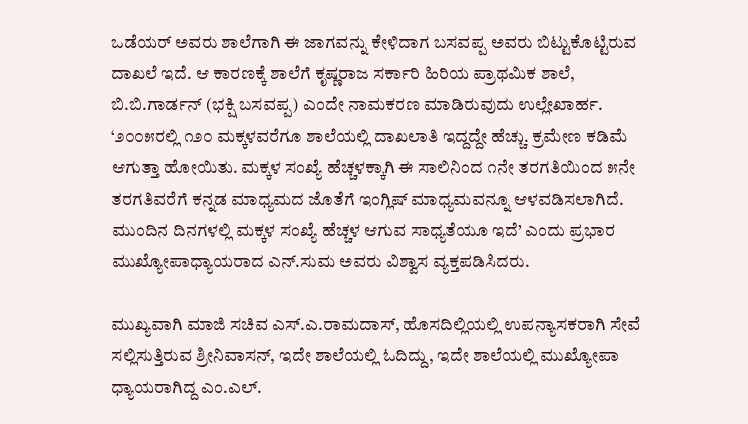ಒಡೆಯರ್ ಅವರು ಶಾಲೆಗಾಗಿ ಈ ಜಾಗವನ್ನು ಕೇಳಿದಾಗ ಬಸವಪ್ಪ ಅವರು ಬಿಟ್ಟುಕೊಟ್ಟಿರುವ ದಾಖಲೆ ಇದೆ. ಆ ಕಾರಣಕ್ಕೆ ಶಾಲೆಗೆ ಕೃಷ್ಣರಾಜ ಸರ್ಕಾರಿ ಹಿರಿಯ ಪ್ರಾಥಮಿಕ ಶಾಲೆ, ಬಿ.ಬಿ.ಗಾರ್ಡನ್ (ಭಕ್ಷಿ ಬಸವಪ್ಪ) ಎಂದೇ ನಾಮಕರಣ ಮಾಡಿರುವುದು ಉಲ್ಲೇಖಾರ್ಹ. ‘೨೦೦೫ರಲ್ಲಿ ೧೨೦ ಮಕ್ಕಳವರೆಗೂ ಶಾಲೆಯಲ್ಲಿ ದಾಖಲಾತಿ ಇದ್ದದ್ದೇ ಹೆಚ್ಚು. ಕ್ರಮೇಣ ಕಡಿಮೆ ಆಗುತ್ತಾ ಹೋಯಿತು. ಮಕ್ಕಳ ಸಂಖ್ಯೆ ಹೆಚ್ಚಳಕ್ಕಾಗಿ ಈ ಸಾಲಿನಿಂದ ೧ನೇ ತರಗತಿಯಿಂದ ೫ನೇ ತರಗತಿವರೆಗೆ ಕನ್ನಡ ಮಾಧ್ಯಮದ ಜೊತೆಗೆ ಇಂಗ್ಲಿಷ್ ಮಾಧ್ಯಮವನ್ನೂ ಆಳವಡಿಸಲಾಗಿದೆ. ಮುಂದಿನ ದಿನಗಳಲ್ಲಿ ಮಕ್ಕಳ ಸಂಖ್ಯೆ ಹೆಚ್ಚಳ ಆಗುವ ಸಾಧ್ಯತೆಯೂ ಇದೆ’ ಎಂದು ಪ್ರಭಾರ ಮುಖ್ಯೋಪಾಧ್ಯಾಯರಾದ ಎನ್.ಸುಮ ಅವರು ವಿಶ್ವಾಸ ವ್ಯಕ್ತಪಡಿಸಿದರು.

ಮುಖ್ಯವಾಗಿ ಮಾಜಿ ಸಚಿವ ಎಸ್.ಎ.ರಾಮದಾಸ್, ಹೊಸದಿಲ್ಲಿಯಲ್ಲಿ ಉಪನ್ಯಾಸಕರಾಗಿ ಸೇವೆ ಸಲ್ಲಿಸುತ್ತಿರುವ ಶ್ರೀನಿವಾಸನ್, ಇದೇ ಶಾಲೆಯಲ್ಲಿ ಓದಿದ್ದು, ಇದೇ ಶಾಲೆಯಲ್ಲಿ ಮುಖ್ಯೋಪಾ ಧ್ಯಾಯರಾಗಿದ್ದ ಎಂ.ಎಲ್.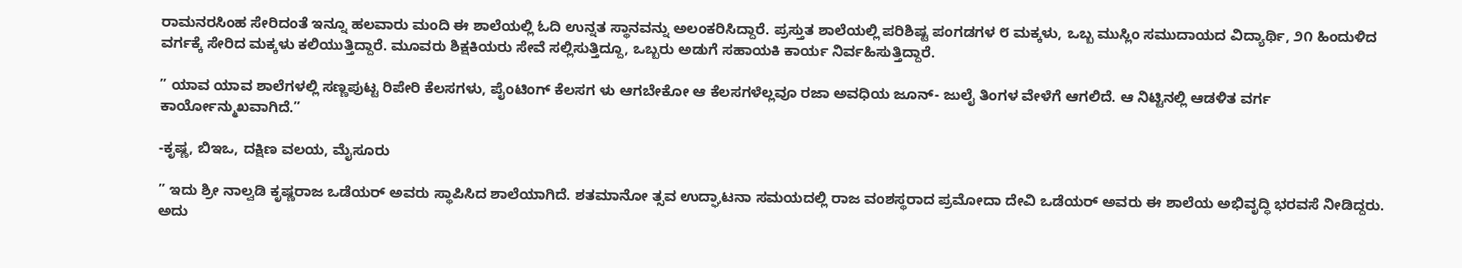ರಾಮನರಸಿಂಹ ಸೇರಿದಂತೆ ಇನ್ನೂ ಹಲವಾರು ಮಂದಿ ಈ ಶಾಲೆಯಲ್ಲಿ ಓದಿ ಉನ್ನತ ಸ್ಥಾನವನ್ನು ಅಲಂಕರಿಸಿದ್ದಾರೆ. ಪ್ರಸ್ತುತ ಶಾಲೆಯಲ್ಲಿ ಪರಿಶಿಷ್ಟ ಪಂಗಡಗಳ ೮ ಮಕ್ಕಳು, ಒಬ್ಬ ಮುಸ್ಲಿಂ ಸಮುದಾಯದ ವಿದ್ಯಾರ್ಥಿ, ೨೧ ಹಿಂದುಳಿದ ವರ್ಗಕ್ಕೆ ಸೇರಿದ ಮಕ್ಕಳು ಕಲಿಯುತ್ತಿದ್ದಾರೆ. ಮೂವರು ಶಿಕ್ಷಕಿಯರು ಸೇವೆ ಸಲ್ಲಿಸುತ್ತಿದ್ದೂ, ಒಬ್ಬರು ಅಡುಗೆ ಸಹಾಯಕಿ ಕಾರ್ಯ ನಿರ್ವಹಿಸುತ್ತಿದ್ದಾರೆ.

” ಯಾವ ಯಾವ ಶಾಲೆಗಳಲ್ಲಿ ಸಣ್ಣಪುಟ್ಟ ರಿಪೇರಿ ಕೆಲಸಗಳು, ಪೈಂಟಿಂಗ್ ಕೆಲಸಗ ಳು ಆಗಬೇಕೋ ಆ ಕೆಲಸಗಳೆಲ್ಲವೂ ರಜಾ ಅವಧಿಯ ಜೂನ್- ಜುಲೈ ತಿಂಗಳ ವೇಳೆಗೆ ಆಗಲಿದೆ. ಆ ನಿಟ್ಟಿನಲ್ಲಿ ಆಡಳಿತ ವರ್ಗ ಕಾರ್ಯೋನ್ಮುಖವಾಗಿದೆ.”

-ಕೃಷ್ಣ, ಬಿಇಒ, ದಕ್ಷಿಣ ವಲಯ, ಮೈಸೂರು

” ಇದು ಶ್ರೀ ನಾಲ್ವಡಿ ಕೃಷ್ಣರಾಜ ಒಡೆಯರ್ ಅವರು ಸ್ಥಾಪಿಸಿದ ಶಾಲೆಯಾಗಿದೆ. ಶತಮಾನೋ ತ್ಸವ ಉದ್ಘಾಟನಾ ಸಮಯದಲ್ಲಿ ರಾಜ ವಂಶಸ್ಥರಾದ ಪ್ರಮೋದಾ ದೇವಿ ಒಡೆಯರ್ ಅವರು ಈ ಶಾಲೆಯ ಅಭಿವೃದ್ಧಿ ಭರವಸೆ ನೀಡಿದ್ದರು. ಅದು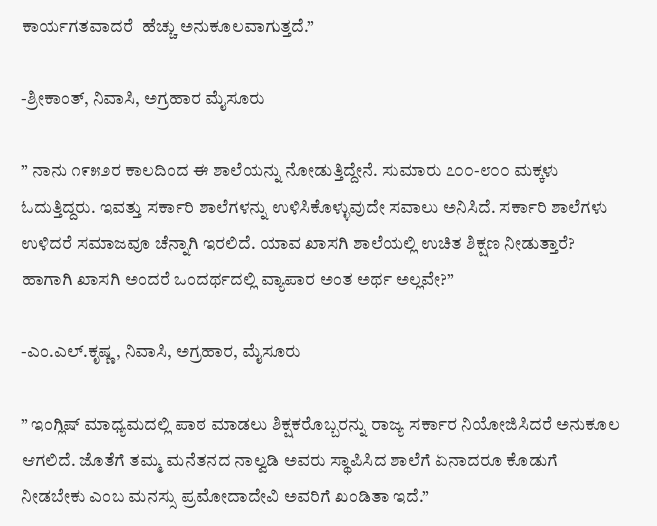ಕಾರ್ಯಗತವಾದರೆ  ಹೆಚ್ಚು ಅನುಕೂಲವಾಗುತ್ತದೆ.”

-ಶ್ರೀಕಾಂತ್, ನಿವಾಸಿ, ಅಗ್ರಹಾರ ಮೈಸೂರು

” ನಾನು ೧೯೫೨ರ ಕಾಲದಿಂದ ಈ ಶಾಲೆಯನ್ನು ನೋಡುತ್ತಿದ್ದೇನೆ. ಸುಮಾರು ೭೦೦-೮೦೦ ಮಕ್ಕಳು ಓದುತ್ತಿದ್ದರು. ಇವತ್ತು ಸರ್ಕಾರಿ ಶಾಲೆಗಳನ್ನು ಉಳಿಸಿಕೊಳ್ಳುವುದೇ ಸವಾಲು ಅನಿಸಿದೆ. ಸರ್ಕಾರಿ ಶಾಲೆಗಳು ಉಳಿದರೆ ಸಮಾಜವೂ ಚೆನ್ನಾಗಿ ಇರಲಿದೆ. ಯಾವ ಖಾಸಗಿ ಶಾಲೆಯಲ್ಲಿ ಉಚಿತ ಶಿಕ್ಷಣ ನೀಡುತ್ತಾರೆ? ಹಾಗಾಗಿ ಖಾಸಗಿ ಅಂದರೆ ಒಂದರ್ಥದಲ್ಲಿ ವ್ಯಾಪಾರ ಅಂತ ಅರ್ಥ ಅಲ್ಲವೇ?”

-ಎಂ.ಎಲ್.ಕೃಷ್ಣ, ನಿವಾಸಿ, ಅಗ್ರಹಾರ, ಮೈಸೂರು

” ಇಂಗ್ಲಿಷ್ ಮಾಧ್ಯಮದಲ್ಲಿ ಪಾಠ ಮಾಡಲು ಶಿಕ್ಷಕರೊಬ್ಬರನ್ನು ರಾಜ್ಯ ಸರ್ಕಾರ ನಿಯೋಜಿಸಿದರೆ ಅನುಕೂಲ ಆಗಲಿದೆ. ಜೊತೆಗೆ ತಮ್ಮ ಮನೆತನದ ನಾಲ್ವಡಿ ಅವರು ಸ್ಥಾಪಿಸಿದ ಶಾಲೆಗೆ ಏನಾದರೂ ಕೊಡುಗೆ ನೀಡಬೇಕು ಎಂಬ ಮನಸ್ಸು ಪ್ರಮೋದಾದೇವಿ ಅವರಿಗೆ ಖಂಡಿತಾ ಇದೆ.”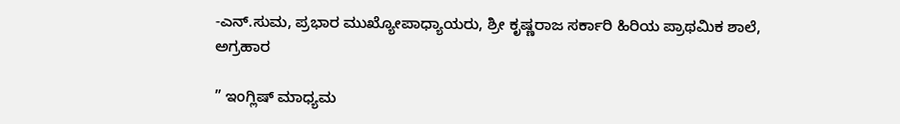-ಎನ್.ಸುಮ, ಪ್ರಭಾರ ಮುಖ್ಯೋಪಾಧ್ಯಾಯರು, ಶ್ರೀ ಕೃಷ್ಣರಾಜ ಸರ್ಕಾರಿ ಹಿರಿಯ ಪ್ರಾಥಮಿಕ ಶಾಲೆ, ಅಗ್ರಹಾರ

” ಇಂಗ್ಲಿಷ್ ಮಾಧ್ಯಮ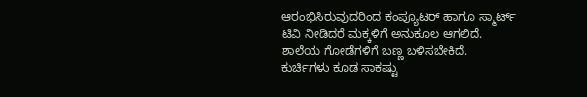ಆರಂಭಿಸಿರುವುದರಿಂದ ಕಂಪ್ಯೂಟರ್ ಹಾಗೂ ಸ್ಮಾರ್ಟ್ ಟಿವಿ ನೀಡಿದರೆ ಮಕ್ಕಳಿಗೆ ಅನುಕೂಲ ಆಗಲಿದೆ. ಶಾಲೆಯ ಗೋಡೆಗಳಿಗೆ ಬಣ್ಣ ಬಳಿಸಬೇಕಿದೆ. ಕುರ್ಚಿಗಳು ಕೂಡ ಸಾಕಷ್ಟು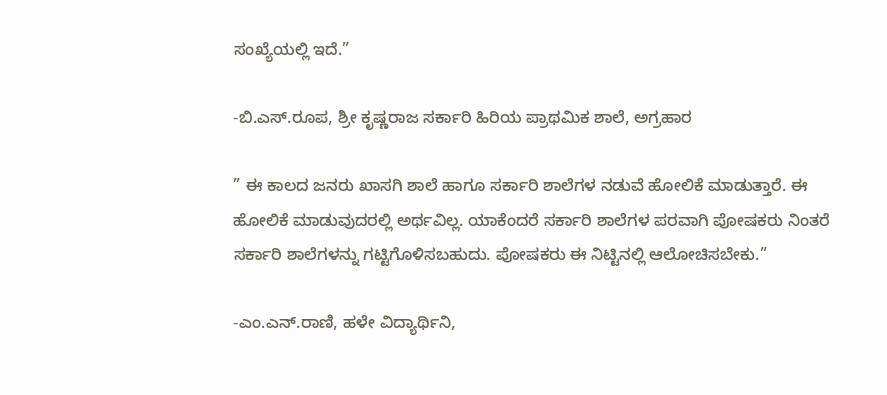ಸಂಖ್ಯೆಯಲ್ಲಿ ಇದೆ.”

-ಬಿ.ಎಸ್.ರೂಪ, ಶ್ರೀ ಕೃಷ್ಣರಾಜ ಸರ್ಕಾರಿ ಹಿರಿಯ ಪ್ರಾಥಮಿಕ ಶಾಲೆ, ಅಗ್ರಹಾರ

” ಈ ಕಾಲದ ಜನರು ಖಾಸಗಿ ಶಾಲೆ ಹಾಗೂ ಸರ್ಕಾರಿ ಶಾಲೆಗಳ ನಡುವೆ ಹೋಲಿಕೆ ಮಾಡುತ್ತಾರೆ. ಈ ಹೋಲಿಕೆ ಮಾಡುವುದರಲ್ಲಿ ಅರ್ಥವಿಲ್ಲ. ಯಾಕೆಂದರೆ ಸರ್ಕಾರಿ ಶಾಲೆಗಳ ಪರವಾಗಿ ಪೋಷಕರು ನಿಂತರೆ ಸರ್ಕಾರಿ ಶಾಲೆಗಳನ್ನು ಗಟ್ಟಿಗೊಳಿಸಬಹುದು. ಪೋಷಕರು ಈ ನಿಟ್ಟಿನಲ್ಲಿ ಆಲೋಚಿಸಬೇಕು.”

-ಎಂ.ಎನ್.ರಾಣಿ, ಹಳೇ ವಿದ್ಯಾರ್ಥಿನಿ,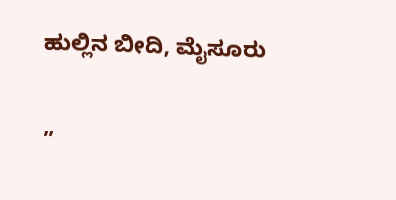ಹುಲ್ಲಿನ ಬೀದಿ, ಮೈಸೂರು

”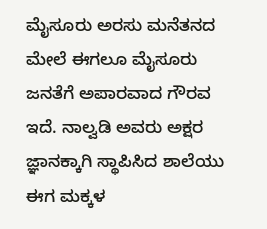ಮೈಸೂರು ಅರಸು ಮನೆತನದ ಮೇಲೆ ಈಗಲೂ ಮೈಸೂರು ಜನತೆಗೆ ಅಪಾರವಾದ ಗೌರವ ಇದೆ. ನಾಲ್ವಡಿ ಅವರು ಅಕ್ಷರ ಜ್ಞಾನಕ್ಕಾಗಿ ಸ್ಥಾಪಿಸಿದ ಶಾಲೆಯು ಈಗ ಮಕ್ಕಳ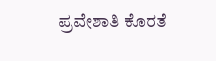ಪ್ರವೇಶಾತಿ ಕೊರತೆ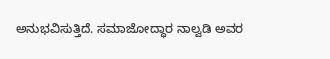ಅನುಭವಿಸುತ್ತಿದೆ. ಸಮಾಜೋದ್ಧಾರ ನಾಲ್ವಡಿ ಅವರ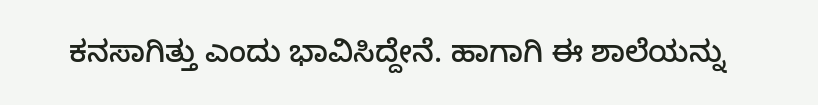ಕನಸಾಗಿತ್ತು ಎಂದು ಭಾವಿಸಿದ್ದೇನೆ. ಹಾಗಾಗಿ ಈ ಶಾಲೆಯನ್ನು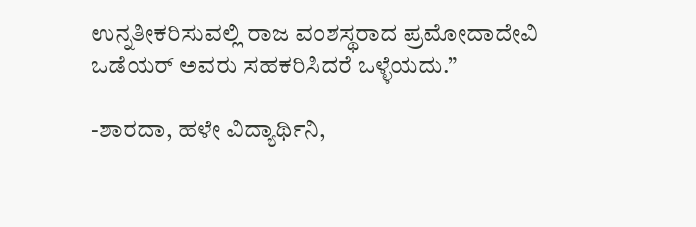ಉನ್ನತೀಕರಿಸುವಲ್ಲಿ ರಾಜ ವಂಶಸ್ಥರಾದ ಪ್ರಮೋದಾದೇವಿ ಒಡೆಯರ್ ಅವರು ಸಹಕರಿಸಿದರೆ ಒಳ್ಳೆಯದು.”

-ಶಾರದಾ, ಹಳೇ ವಿದ್ಯಾರ್ಥಿನಿ,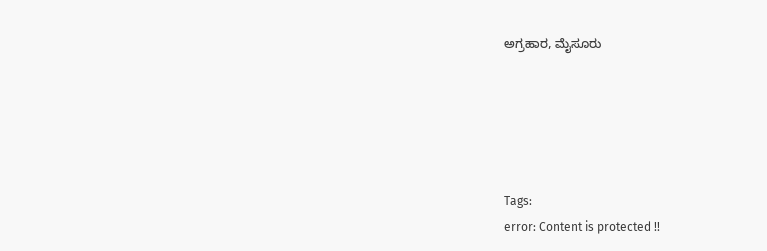ಅಗ್ರಹಾರ, ಮೈಸೂರು





Tags:
error: Content is protected !!